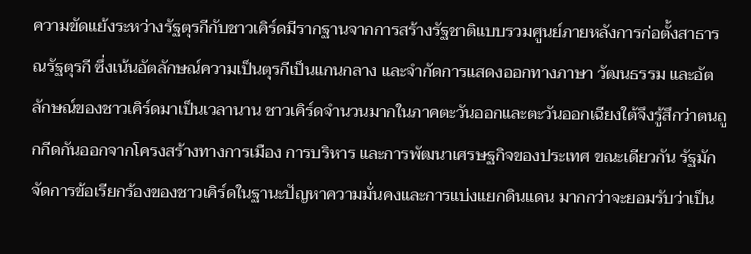ความขัดแย้งระหว่างรัฐตุรกีกับชาวเคิร์ดมีรากฐานจากการสร้างรัฐชาติแบบรวมศูนย์ภายหลังการก่อตั้งสาธารณรัฐตุรกี ซึ่งเน้นอัตลักษณ์ความเป็นตุรกีเป็นแกนกลาง และจำกัดการแสดงออกทางภาษา วัฒนธรรม และอัตลักษณ์ของชาวเคิร์ดมาเป็นเวลานาน ชาวเคิร์ดจำนวนมากในภาคตะวันออกและตะวันออกเฉียงใต้จึงรู้สึกว่าตนถูกกีดกันออกจากโครงสร้างทางการเมือง การบริหาร และการพัฒนาเศรษฐกิจของประเทศ ขณะเดียวกัน รัฐมักจัดการข้อเรียกร้องของชาวเคิร์ดในฐานะปัญหาความมั่นคงและการแบ่งแยกดินแดน มากกว่าจะยอมรับว่าเป็น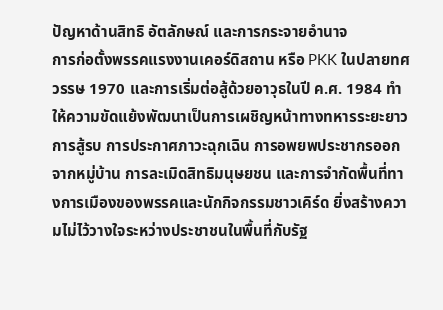ปัญหาด้านสิทธิ อัตลักษณ์ และการกระจายอำนาจ
การก่อตั้งพรรคแรงงานเคอร์ดิสถาน หรือ PKK ในปลายทศวรรษ 1970 และการเริ่มต่อสู้ด้วยอาวุธในปี ค.ศ. 1984 ทำให้ความขัดแย้งพัฒนาเป็นการเผชิญหน้าทางทหารระยะยาว การสู้รบ การประกาศภาวะฉุกเฉิน การอพยพประชากรออกจากหมู่บ้าน การละเมิดสิทธิมนุษยชน และการจำกัดพื้นที่ทางการเมืองของพรรคและนักกิจกรรมชาวเคิร์ด ยิ่งสร้างความไม่ไว้วางใจระหว่างประชาชนในพื้นที่กับรัฐ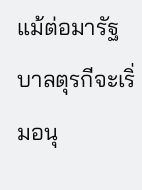แม้ต่อมารัฐบาลตุรกีจะเริ่มอนุ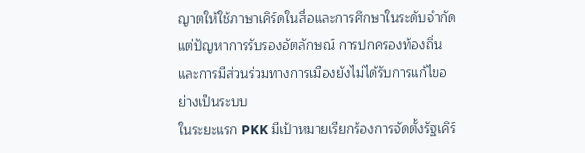ญาตให้ใช้ภาษาเคิร์ดในสื่อและการศึกษาในระดับจำกัด แต่ปัญหาการรับรองอัตลักษณ์ การปกครองท้องถิ่น และการมีส่วนร่วมทางการเมืองยังไม่ได้รับการแก้ไขอย่างเป็นระบบ
ในระยะแรก PKK มีเป้าหมายเรียกร้องการจัดตั้งรัฐเคิร์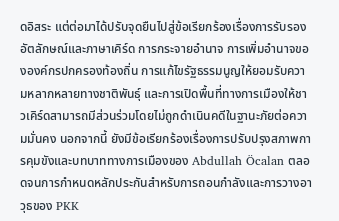ดอิสระ แต่ต่อมาได้ปรับจุดยืนไปสู่ข้อเรียกร้องเรื่องการรับรองอัตลักษณ์และภาษาเคิร์ด การกระจายอำนาจ การเพิ่มอำนาจขององค์กรปกครองท้องถิ่น การแก้ไขรัฐธรรมนูญให้ยอมรับความหลากหลายทางชาติพันธุ์ และการเปิดพื้นที่ทางการเมืองให้ชาวเคิร์ดสามารถมีส่วนร่วมโดยไม่ถูกดำเนินคดีในฐานะภัยต่อความมั่นคง นอกจากนี้ ยังมีข้อเรียกร้องเรื่องการปรับปรุงสภาพการคุมขังและบทบาททางการเมืองของ Abdullah Öcalan ตลอดจนการกำหนดหลักประกันสำหรับการถอนกำลังและการวางอาวุธของ PKK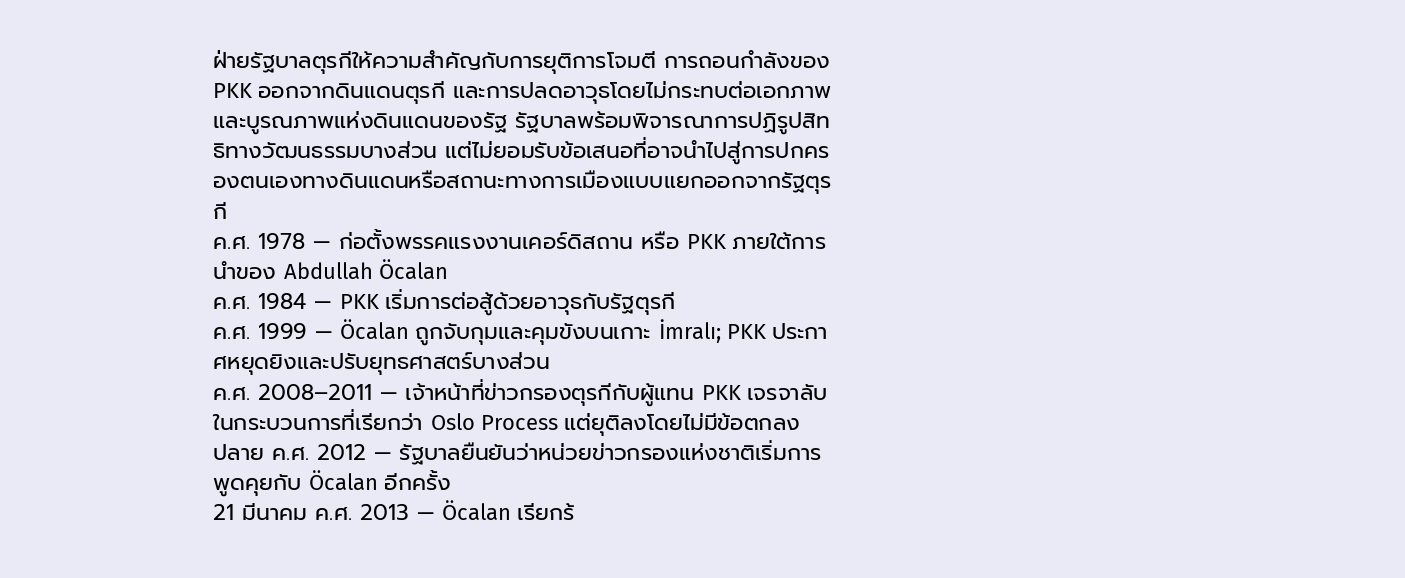ฝ่ายรัฐบาลตุรกีให้ความสำคัญกับการยุติการโจมตี การถอนกำลังของ PKK ออกจากดินแดนตุรกี และการปลดอาวุธโดยไม่กระทบต่อเอกภาพและบูรณภาพแห่งดินแดนของรัฐ รัฐบาลพร้อมพิจารณาการปฏิรูปสิทธิทางวัฒนธรรมบางส่วน แต่ไม่ยอมรับข้อเสนอที่อาจนำไปสู่การปกครองตนเองทางดินแดนหรือสถานะทางการเมืองแบบแยกออกจากรัฐตุรกี
ค.ศ. 1978 — ก่อตั้งพรรคแรงงานเคอร์ดิสถาน หรือ PKK ภายใต้การนำของ Abdullah Öcalan
ค.ศ. 1984 — PKK เริ่มการต่อสู้ด้วยอาวุธกับรัฐตุรกี
ค.ศ. 1999 — Öcalan ถูกจับกุมและคุมขังบนเกาะ İmralı; PKK ประกาศหยุดยิงและปรับยุทธศาสตร์บางส่วน
ค.ศ. 2008–2011 — เจ้าหน้าที่ข่าวกรองตุรกีกับผู้แทน PKK เจรจาลับในกระบวนการที่เรียกว่า Oslo Process แต่ยุติลงโดยไม่มีข้อตกลง
ปลาย ค.ศ. 2012 — รัฐบาลยืนยันว่าหน่วยข่าวกรองแห่งชาติเริ่มการพูดคุยกับ Öcalan อีกครั้ง
21 มีนาคม ค.ศ. 2013 — Öcalan เรียกร้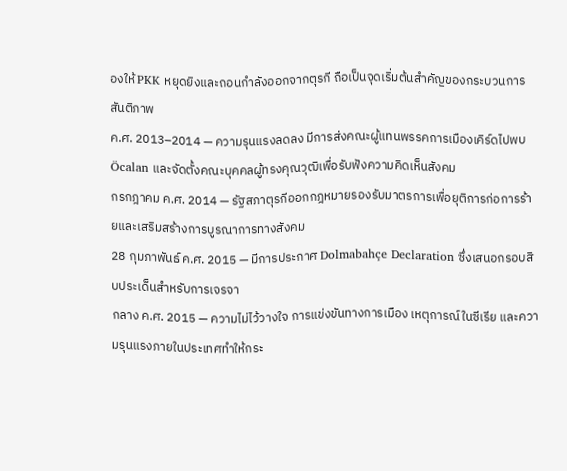องให้ PKK หยุดยิงและถอนกำลังออกจากตุรกี ถือเป็นจุดเริ่มต้นสำคัญของกระบวนการสันติภาพ
ค.ศ. 2013–2014 — ความรุนแรงลดลง มีการส่งคณะผู้แทนพรรคการเมืองเคิร์ดไปพบ Öcalan และจัดตั้งคณะบุคคลผู้ทรงคุณวุฒิเพื่อรับฟังความคิดเห็นสังคม
กรกฎาคม ค.ศ. 2014 — รัฐสภาตุรกีออกกฎหมายรองรับมาตรการเพื่อยุติการก่อการร้ายและเสริมสร้างการบูรณาการทางสังคม
28 กุมภาพันธ์ ค.ศ. 2015 — มีการประกาศ Dolmabahçe Declaration ซึ่งเสนอกรอบสิบประเด็นสำหรับการเจรจา
กลาง ค.ศ. 2015 — ความไม่ไว้วางใจ การแข่งขันทางการเมือง เหตุการณ์ในซีเรีย และความรุนแรงภายในประเทศทำให้กระ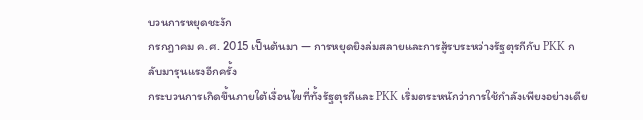บวนการหยุดชะงัก
กรกฎาคม ค.ศ. 2015 เป็นต้นมา — การหยุดยิงล่มสลายและการสู้รบระหว่างรัฐตุรกีกับ PKK กลับมารุนแรงอีกครั้ง
กระบวนการเกิดขึ้นภายใต้เงื่อนไขที่ทั้งรัฐตุรกีและ PKK เริ่มตระหนักว่าการใช้กำลังเพียงอย่างเดีย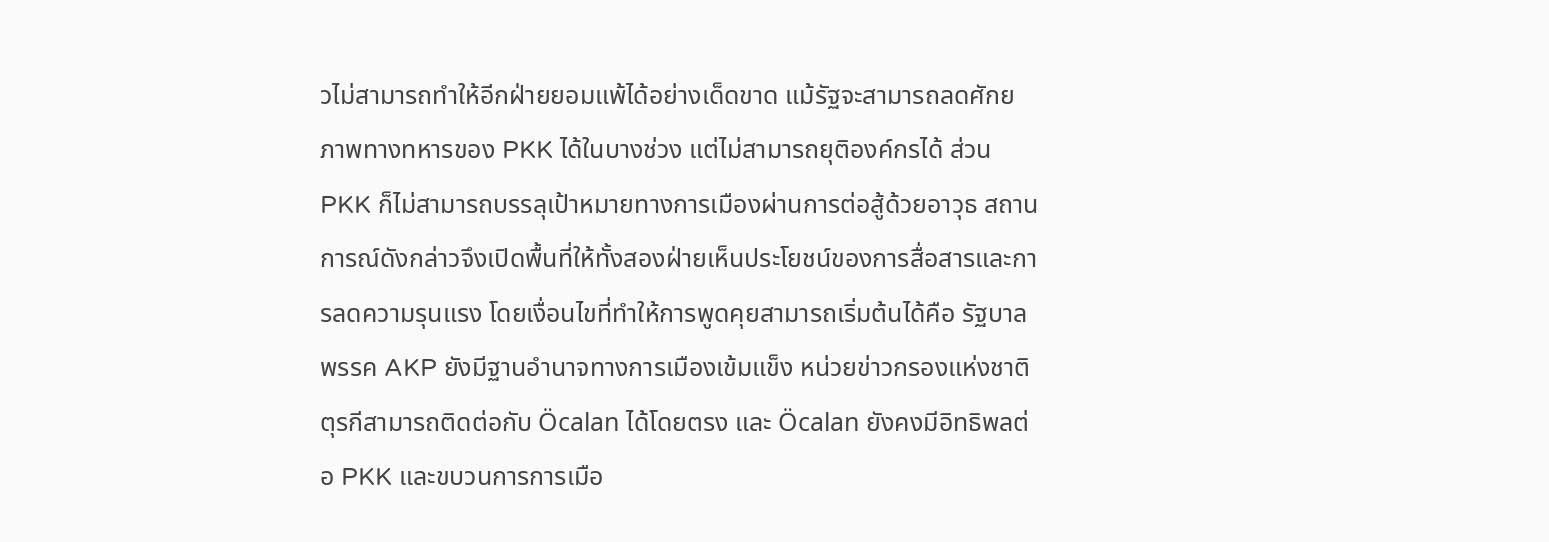วไม่สามารถทำให้อีกฝ่ายยอมแพ้ได้อย่างเด็ดขาด แม้รัฐจะสามารถลดศักยภาพทางทหารของ PKK ได้ในบางช่วง แต่ไม่สามารถยุติองค์กรได้ ส่วน PKK ก็ไม่สามารถบรรลุเป้าหมายทางการเมืองผ่านการต่อสู้ด้วยอาวุธ สถานการณ์ดังกล่าวจึงเปิดพื้นที่ให้ทั้งสองฝ่ายเห็นประโยชน์ของการสื่อสารและการลดความรุนแรง โดยเงื่อนไขที่ทำให้การพูดคุยสามารถเริ่มต้นได้คือ รัฐบาลพรรค AKP ยังมีฐานอำนาจทางการเมืองเข้มแข็ง หน่วยข่าวกรองแห่งชาติตุรกีสามารถติดต่อกับ Öcalan ได้โดยตรง และ Öcalan ยังคงมีอิทธิพลต่อ PKK และขบวนการการเมือ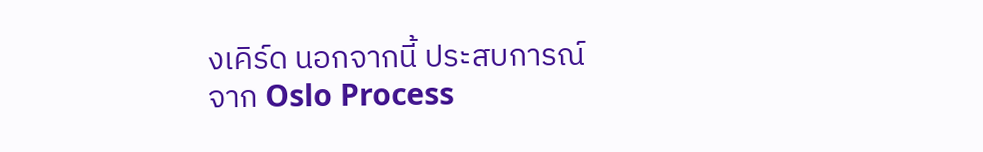งเคิร์ด นอกจากนี้ ประสบการณ์จาก Oslo Process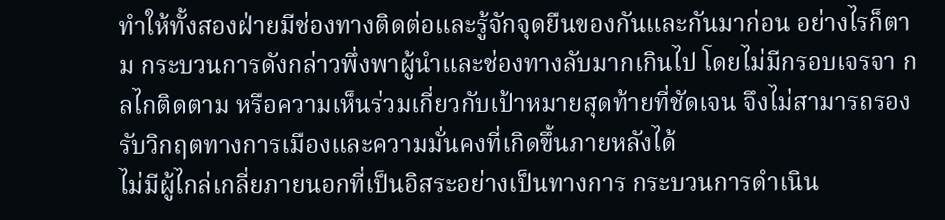ทำให้ทั้งสองฝ่ายมีช่องทางติดต่อและรู้จักจุดยืนของกันและกันมาก่อน อย่างไรก็ตาม กระบวนการดังกล่าวพึ่งพาผู้นำและช่องทางลับมากเกินไป โดยไม่มีกรอบเจรจา กลไกติดตาม หรือความเห็นร่วมเกี่ยวกับเป้าหมายสุดท้ายที่ชัดเจน จึงไม่สามารถรองรับวิกฤตทางการเมืองและความมั่นคงที่เกิดขึ้นภายหลังได้
ไม่มีผู้ไกล่เกลี่ยภายนอกที่เป็นอิสระอย่างเป็นทางการ กระบวนการดำเนิน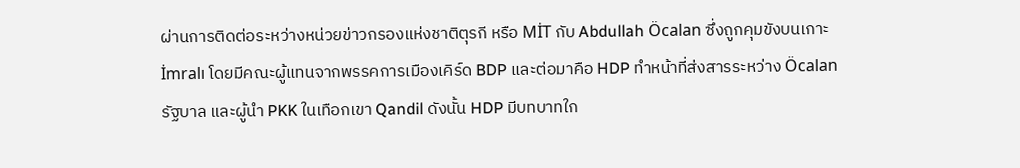ผ่านการติดต่อระหว่างหน่วยข่าวกรองแห่งชาติตุรกี หรือ MİT กับ Abdullah Öcalan ซึ่งถูกคุมขังบนเกาะ İmralı โดยมีคณะผู้แทนจากพรรคการเมืองเคิร์ด BDP และต่อมาคือ HDP ทำหน้าที่ส่งสารระหว่าง Öcalan รัฐบาล และผู้นำ PKK ในเทือกเขา Qandil ดังนั้น HDP มีบทบาทใก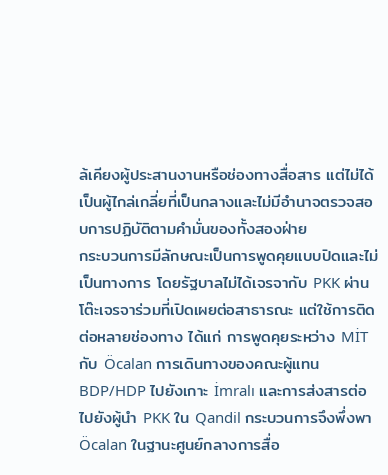ล้เคียงผู้ประสานงานหรือช่องทางสื่อสาร แต่ไม่ได้เป็นผู้ไกล่เกลี่ยที่เป็นกลางและไม่มีอำนาจตรวจสอบการปฏิบัติตามคำมั่นของทั้งสองฝ่าย
กระบวนการมีลักษณะเป็นการพูดคุยแบบปิดและไม่เป็นทางการ โดยรัฐบาลไม่ได้เจรจากับ PKK ผ่านโต๊ะเจรจาร่วมที่เปิดเผยต่อสาธารณะ แต่ใช้การติดต่อหลายช่องทาง ได้แก่ การพูดคุยระหว่าง MİT กับ Öcalan การเดินทางของคณะผู้แทน BDP/HDP ไปยังเกาะ İmralı และการส่งสารต่อไปยังผู้นำ PKK ใน Qandil กระบวนการจึงพึ่งพา Öcalan ในฐานะศูนย์กลางการสื่อ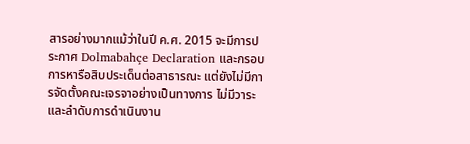สารอย่างมากแม้ว่าในปี ค.ศ. 2015 จะมีการประกาศ Dolmabahçe Declaration และกรอบการหารือสิบประเด็นต่อสาธารณะ แต่ยังไม่มีการจัดตั้งคณะเจรจาอย่างเป็นทางการ ไม่มีวาระและลำดับการดำเนินงาน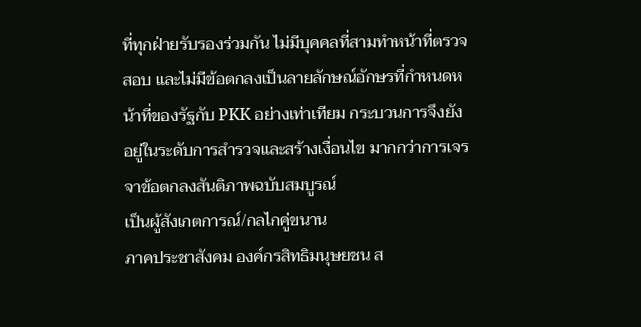ที่ทุกฝ่ายรับรองร่วมกัน ไม่มีบุคคลที่สามทำหน้าที่ตรวจสอบ และไม่มีข้อตกลงเป็นลายลักษณ์อักษรที่กำหนดหน้าที่ของรัฐกับ PKK อย่างเท่าเทียม กระบวนการจึงยังอยู่ในระดับการสำรวจและสร้างเงื่อนไข มากกว่าการเจรจาข้อตกลงสันติภาพฉบับสมบูรณ์
เป็นผู้สังเกตการณ์/กลไกคู่ขนาน
ภาคประชาสังคม องค์กรสิทธิมนุษยชน ส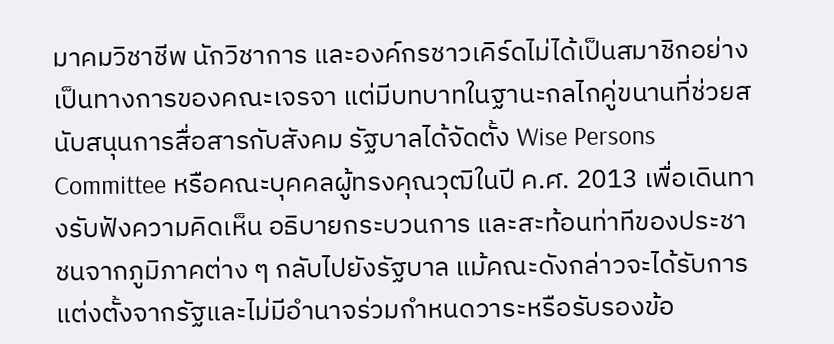มาคมวิชาชีพ นักวิชาการ และองค์กรชาวเคิร์ดไม่ได้เป็นสมาชิกอย่างเป็นทางการของคณะเจรจา แต่มีบทบาทในฐานะกลไกคู่ขนานที่ช่วยสนับสนุนการสื่อสารกับสังคม รัฐบาลได้จัดตั้ง Wise Persons Committee หรือคณะบุคคลผู้ทรงคุณวุฒิในปี ค.ศ. 2013 เพื่อเดินทางรับฟังความคิดเห็น อธิบายกระบวนการ และสะท้อนท่าทีของประชาชนจากภูมิภาคต่าง ๆ กลับไปยังรัฐบาล แม้คณะดังกล่าวจะได้รับการแต่งตั้งจากรัฐและไม่มีอำนาจร่วมกำหนดวาระหรือรับรองข้อ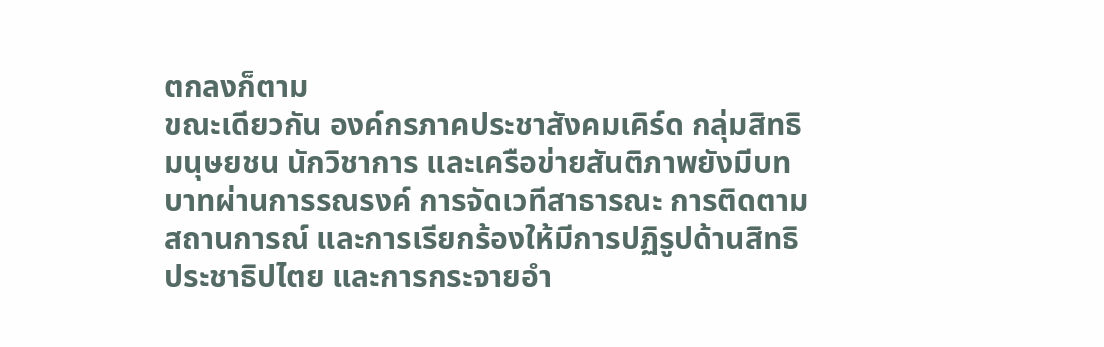ตกลงก็ตาม
ขณะเดียวกัน องค์กรภาคประชาสังคมเคิร์ด กลุ่มสิทธิมนุษยชน นักวิชาการ และเครือข่ายสันติภาพยังมีบทบาทผ่านการรณรงค์ การจัดเวทีสาธารณะ การติดตามสถานการณ์ และการเรียกร้องให้มีการปฏิรูปด้านสิทธิ ประชาธิปไตย และการกระจายอำ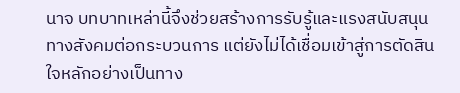นาจ บทบาทเหล่านี้จึงช่วยสร้างการรับรู้และแรงสนับสนุนทางสังคมต่อกระบวนการ แต่ยังไม่ได้เชื่อมเข้าสู่การตัดสินใจหลักอย่างเป็นทาง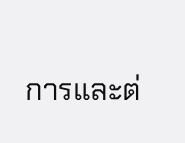การและต่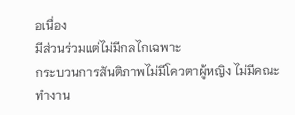อเนื่อง
มีส่วนร่วมแต่ไม่มีกลไกเฉพาะ
กระบวนการสันติภาพไม่มีโควตาผู้หญิง ไม่มีคณะทำงาน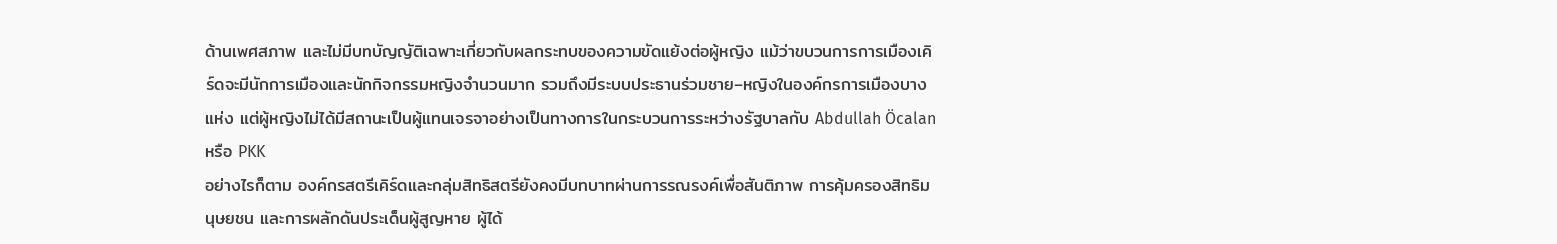ด้านเพศสภาพ และไม่มีบทบัญญัติเฉพาะเกี่ยวกับผลกระทบของความขัดแย้งต่อผู้หญิง แม้ว่าขบวนการการเมืองเคิร์ดจะมีนักการเมืองและนักกิจกรรมหญิงจำนวนมาก รวมถึงมีระบบประธานร่วมชาย–หญิงในองค์กรการเมืองบางแห่ง แต่ผู้หญิงไม่ได้มีสถานะเป็นผู้แทนเจรจาอย่างเป็นทางการในกระบวนการระหว่างรัฐบาลกับ Abdullah Öcalan หรือ PKK
อย่างไรก็ตาม องค์กรสตรีเคิร์ดและกลุ่มสิทธิสตรียังคงมีบทบาทผ่านการรณรงค์เพื่อสันติภาพ การคุ้มครองสิทธิมนุษยชน และการผลักดันประเด็นผู้สูญหาย ผู้ได้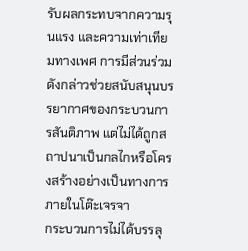รับผลกระทบจากความรุนแรง และความเท่าเทียมทางเพศ การมีส่วนร่วมดังกล่าวช่วยสนับสนุนบรรยากาศของกระบวนการสันติภาพ แต่ไม่ได้ถูกสถาปนาเป็นกลไกหรือโครงสร้างอย่างเป็นทางการภายในโต๊ะเจรจา
กระบวนการไม่ได้บรรลุ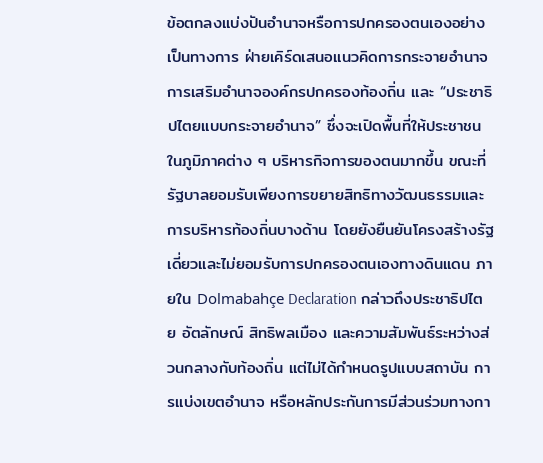ข้อตกลงแบ่งปันอำนาจหรือการปกครองตนเองอย่างเป็นทางการ ฝ่ายเคิร์ดเสนอแนวคิดการกระจายอำนาจ การเสริมอำนาจองค์กรปกครองท้องถิ่น และ “ประชาธิปไตยแบบกระจายอำนาจ” ซึ่งจะเปิดพื้นที่ให้ประชาชนในภูมิภาคต่าง ๆ บริหารกิจการของตนมากขึ้น ขณะที่รัฐบาลยอมรับเพียงการขยายสิทธิทางวัฒนธรรมและการบริหารท้องถิ่นบางด้าน โดยยังยืนยันโครงสร้างรัฐเดี่ยวและไม่ยอมรับการปกครองตนเองทางดินแดน ภายใน Dolmabahçe Declaration กล่าวถึงประชาธิปไตย อัตลักษณ์ สิทธิพลเมือง และความสัมพันธ์ระหว่างส่วนกลางกับท้องถิ่น แต่ไม่ได้กำหนดรูปแบบสถาบัน การแบ่งเขตอำนาจ หรือหลักประกันการมีส่วนร่วมทางกา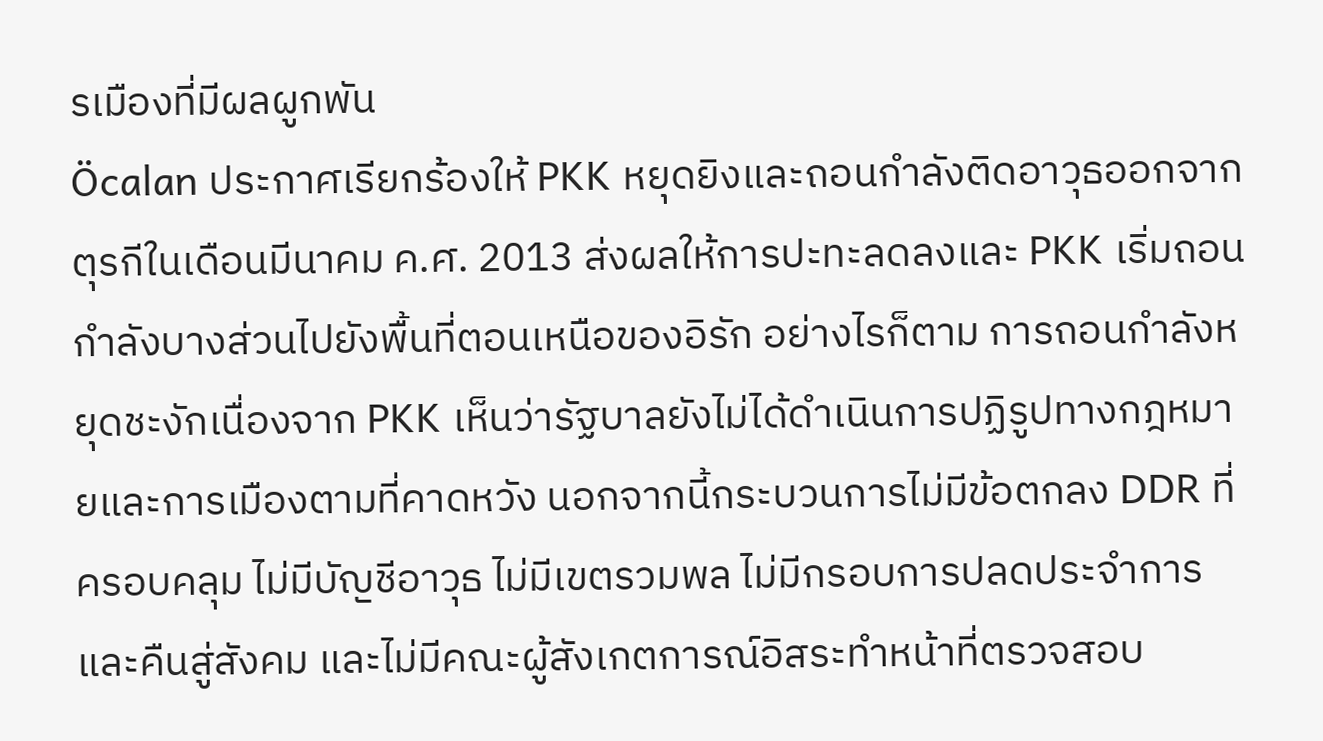รเมืองที่มีผลผูกพัน
Öcalan ประกาศเรียกร้องให้ PKK หยุดยิงและถอนกำลังติดอาวุธออกจากตุรกีในเดือนมีนาคม ค.ศ. 2013 ส่งผลให้การปะทะลดลงและ PKK เริ่มถอนกำลังบางส่วนไปยังพื้นที่ตอนเหนือของอิรัก อย่างไรก็ตาม การถอนกำลังหยุดชะงักเนื่องจาก PKK เห็นว่ารัฐบาลยังไม่ได้ดำเนินการปฏิรูปทางกฎหมายและการเมืองตามที่คาดหวัง นอกจากนี้กระบวนการไม่มีข้อตกลง DDR ที่ครอบคลุม ไม่มีบัญชีอาวุธ ไม่มีเขตรวมพล ไม่มีกรอบการปลดประจำการและคืนสู่สังคม และไม่มีคณะผู้สังเกตการณ์อิสระทำหน้าที่ตรวจสอบ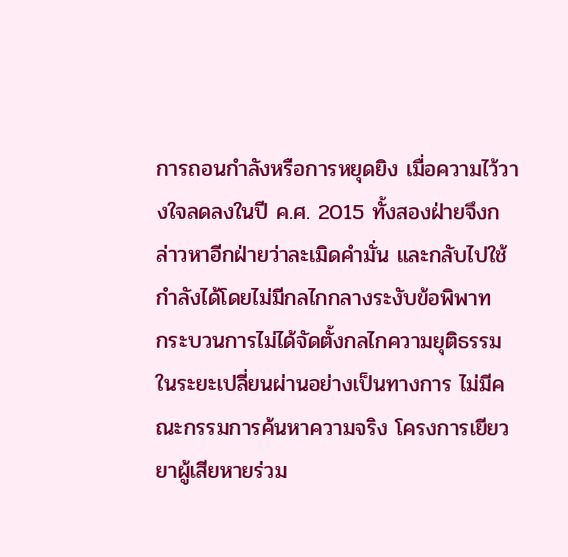การถอนกำลังหรือการหยุดยิง เมื่อความไว้วางใจลดลงในปี ค.ศ. 2015 ทั้งสองฝ่ายจึงกล่าวหาอีกฝ่ายว่าละเมิดคำมั่น และกลับไปใช้กำลังได้โดยไม่มีกลไกกลางระงับข้อพิพาท
กระบวนการไม่ได้จัดตั้งกลไกความยุติธรรมในระยะเปลี่ยนผ่านอย่างเป็นทางการ ไม่มีคณะกรรมการค้นหาความจริง โครงการเยียวยาผู้เสียหายร่วม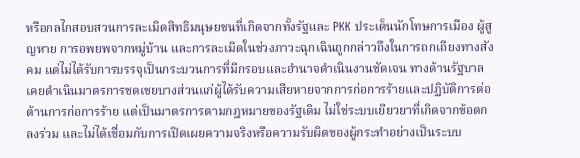หรือกลไกสอบสวนการละเมิดสิทธิมนุษยชนที่เกิดจากทั้งรัฐและ PKK ประเด็นนักโทษการเมือง ผู้สูญหาย การอพยพจากหมู่บ้าน และการละเมิดในช่วงภาวะฉุกเฉินถูกกล่าวถึงในการถกเถียงทางสังคม แต่ไม่ได้รับการบรรจุเป็นกระบวนการที่มีกรอบและอำนาจดำเนินงานชัดเจน ทางด้านรัฐบาลเคยดำเนินมาตรการชดเชยบางส่วนแก่ผู้ได้รับความเสียหายจากการก่อการร้ายและปฏิบัติการต่อต้านการก่อการร้าย แต่เป็นมาตรการตามกฎหมายของรัฐเดิม ไม่ใช่ระบบเยียวยาที่เกิดจากข้อตกลงร่วม และไม่ได้เชื่อมกับการเปิดเผยความจริงหรือความรับผิดของผู้กระทำอย่างเป็นระบบ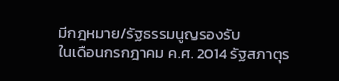มีกฎหมาย/รัฐธรรมนูญรองรับ
ในเดือนกรกฎาคม ค.ศ. 2014 รัฐสภาตุร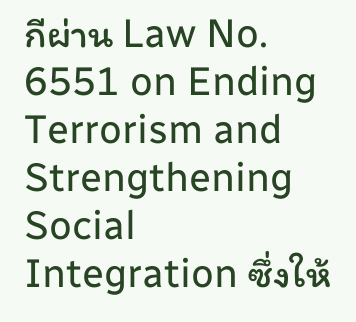กีผ่าน Law No. 6551 on Ending Terrorism and Strengthening Social Integration ซึ่งให้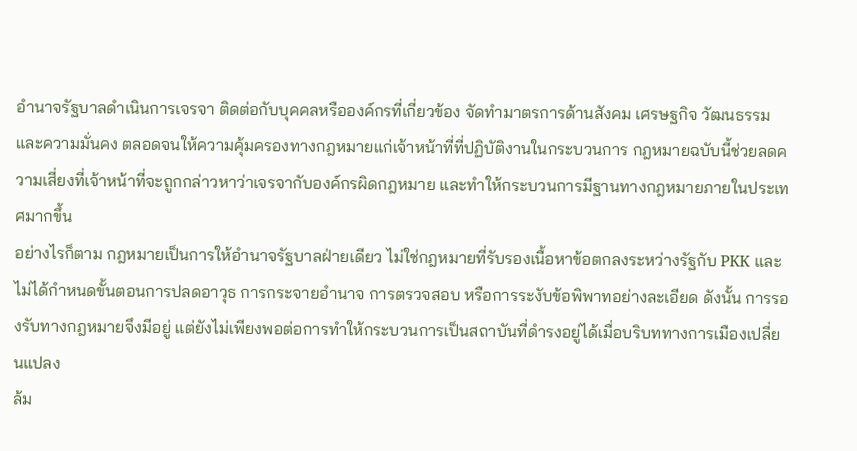อำนาจรัฐบาลดำเนินการเจรจา ติดต่อกับบุคคลหรือองค์กรที่เกี่ยวข้อง จัดทำมาตรการด้านสังคม เศรษฐกิจ วัฒนธรรม และความมั่นคง ตลอดจนให้ความคุ้มครองทางกฎหมายแก่เจ้าหน้าที่ที่ปฏิบัติงานในกระบวนการ กฎหมายฉบับนี้ช่วยลดความเสี่ยงที่เจ้าหน้าที่จะถูกกล่าวหาว่าเจรจากับองค์กรผิดกฎหมาย และทำให้กระบวนการมีฐานทางกฎหมายภายในประเทศมากขึ้น
อย่างไรก็ตาม กฎหมายเป็นการให้อำนาจรัฐบาลฝ่ายเดียว ไม่ใช่กฎหมายที่รับรองเนื้อหาข้อตกลงระหว่างรัฐกับ PKK และไม่ได้กำหนดขั้นตอนการปลดอาวุธ การกระจายอำนาจ การตรวจสอบ หรือการระงับข้อพิพาทอย่างละเอียด ดังนั้น การรองรับทางกฎหมายจึงมีอยู่ แต่ยังไม่เพียงพอต่อการทำให้กระบวนการเป็นสถาบันที่ดำรงอยู่ได้เมื่อบริบททางการเมืองเปลี่ยนแปลง
ล้ม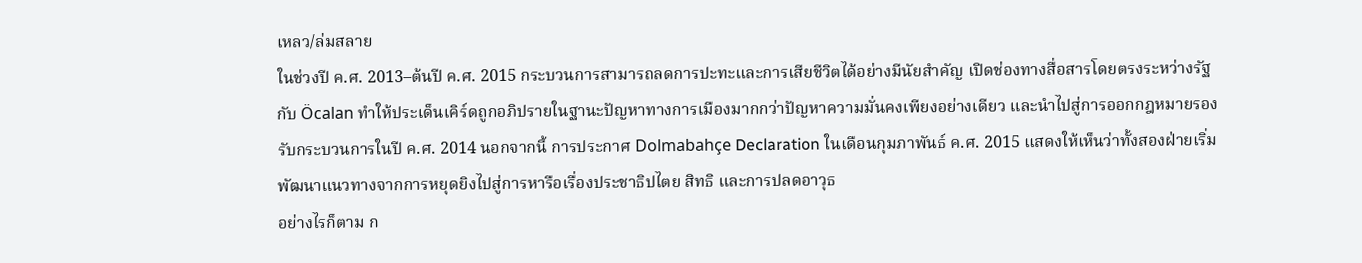เหลว/ล่มสลาย
ในช่วงปี ค.ศ. 2013–ต้นปี ค.ศ. 2015 กระบวนการสามารถลดการปะทะและการเสียชีวิตได้อย่างมีนัยสำคัญ เปิดช่องทางสื่อสารโดยตรงระหว่างรัฐกับ Öcalan ทำให้ประเด็นเคิร์ดถูกอภิปรายในฐานะปัญหาทางการเมืองมากกว่าปัญหาความมั่นคงเพียงอย่างเดียว และนำไปสู่การออกกฎหมายรองรับกระบวนการในปี ค.ศ. 2014 นอกจากนี้ การประกาศ Dolmabahçe Declaration ในเดือนกุมภาพันธ์ ค.ศ. 2015 แสดงให้เห็นว่าทั้งสองฝ่ายเริ่มพัฒนาแนวทางจากการหยุดยิงไปสู่การหารือเรื่องประชาธิปไตย สิทธิ และการปลดอาวุธ
อย่างไรก็ตาม ก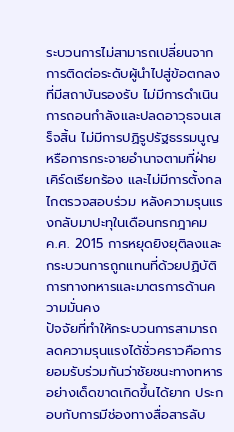ระบวนการไม่สามารถเปลี่ยนจากการติดต่อระดับผู้นำไปสู่ข้อตกลงที่มีสถาบันรองรับ ไม่มีการดำเนินการถอนกำลังและปลดอาวุธจนเสร็จสิ้น ไม่มีการปฏิรูปรัฐธรรมนูญหรือการกระจายอำนาจตามที่ฝ่ายเคิร์ดเรียกร้อง และไม่มีการตั้งกลไกตรวจสอบร่วม หลังความรุนแรงกลับมาปะทุในเดือนกรกฎาคม ค.ศ. 2015 การหยุดยิงยุติลงและกระบวนการถูกแทนที่ด้วยปฏิบัติการทางทหารและมาตรการด้านความมั่นคง
ปัจจัยที่ทำให้กระบวนการสามารถลดความรุนแรงได้ชั่วคราวคือการยอมรับร่วมกันว่าชัยชนะทางทหารอย่างเด็ดขาดเกิดขึ้นได้ยาก ประกอบกับการมีช่องทางสื่อสารลับ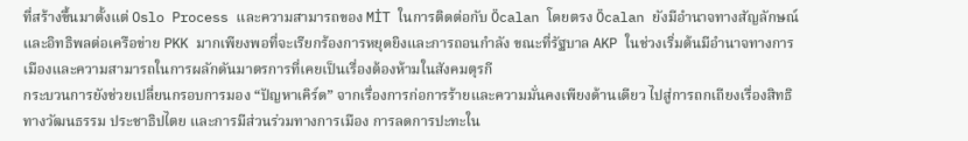ที่สร้างขึ้นมาตั้งแต่ Oslo Process และความสามารถของ MİT ในการติดต่อกับ Öcalan โดยตรง Öcalan ยังมีอำนาจทางสัญลักษณ์และอิทธิพลต่อเครือข่าย PKK มากเพียงพอที่จะเรียกร้องการหยุดยิงและการถอนกำลัง ขณะที่รัฐบาล AKP ในช่วงเริ่มต้นมีอำนาจทางการเมืองและความสามารถในการผลักดันมาตรการที่เคยเป็นเรื่องต้องห้ามในสังคมตุรกี
กระบวนการยังช่วยเปลี่ยนกรอบการมอง “ปัญหาเคิร์ด” จากเรื่องการก่อการร้ายและความมั่นคงเพียงด้านเดียว ไปสู่การถกเถียงเรื่องสิทธิทางวัฒนธรรม ประชาธิปไตย และการมีส่วนร่วมทางการเมือง การลดการปะทะใน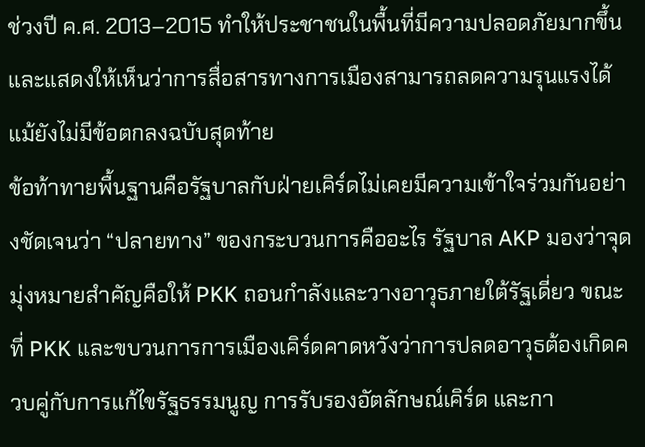ช่วงปี ค.ศ. 2013–2015 ทำให้ประชาชนในพื้นที่มีความปลอดภัยมากขึ้น และแสดงให้เห็นว่าการสื่อสารทางการเมืองสามารถลดความรุนแรงได้แม้ยังไม่มีข้อตกลงฉบับสุดท้าย
ข้อท้าทายพื้นฐานคือรัฐบาลกับฝ่ายเคิร์ดไม่เคยมีความเข้าใจร่วมกันอย่างชัดเจนว่า “ปลายทาง” ของกระบวนการคืออะไร รัฐบาล AKP มองว่าจุดมุ่งหมายสำคัญคือให้ PKK ถอนกำลังและวางอาวุธภายใต้รัฐเดี่ยว ขณะที่ PKK และขบวนการการเมืองเคิร์ดคาดหวังว่าการปลดอาวุธต้องเกิดควบคู่กับการแก้ไขรัฐธรรมนูญ การรับรองอัตลักษณ์เคิร์ด และกา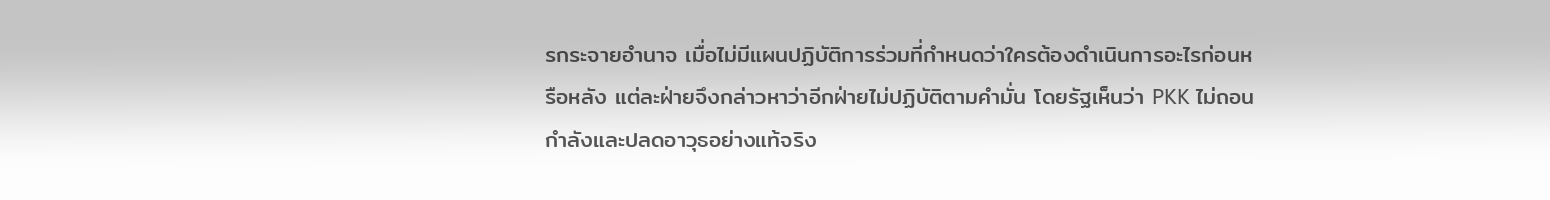รกระจายอำนาจ เมื่อไม่มีแผนปฏิบัติการร่วมที่กำหนดว่าใครต้องดำเนินการอะไรก่อนหรือหลัง แต่ละฝ่ายจึงกล่าวหาว่าอีกฝ่ายไม่ปฏิบัติตามคำมั่น โดยรัฐเห็นว่า PKK ไม่ถอนกำลังและปลดอาวุธอย่างแท้จริง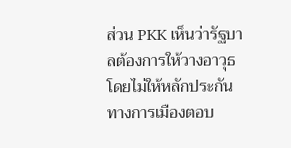ส่วน PKK เห็นว่ารัฐบาลต้องการให้วางอาวุธโดยไม่ให้หลักประกันทางการเมืองตอบ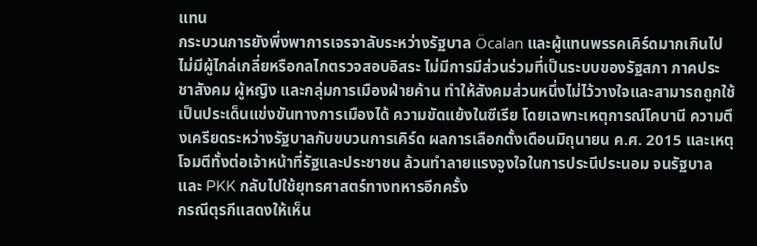แทน
กระบวนการยังพึ่งพาการเจรจาลับระหว่างรัฐบาล Öcalan และผู้แทนพรรคเคิร์ดมากเกินไป ไม่มีผู้ไกล่เกลี่ยหรือกลไกตรวจสอบอิสระ ไม่มีการมีส่วนร่วมที่เป็นระบบของรัฐสภา ภาคประชาสังคม ผู้หญิง และกลุ่มการเมืองฝ่ายค้าน ทำให้สังคมส่วนหนึ่งไม่ไว้วางใจและสามารถถูกใช้เป็นประเด็นแข่งขันทางการเมืองได้ ความขัดแย้งในซีเรีย โดยเฉพาะเหตุการณ์โคบานี ความตึงเครียดระหว่างรัฐบาลกับขบวนการเคิร์ด ผลการเลือกตั้งเดือนมิถุนายน ค.ศ. 2015 และเหตุโจมตีทั้งต่อเจ้าหน้าที่รัฐและประชาชน ล้วนทำลายแรงจูงใจในการประนีประนอม จนรัฐบาลและ PKK กลับไปใช้ยุทธศาสตร์ทางทหารอีกครั้ง
กรณีตุรกีแสดงให้เห็น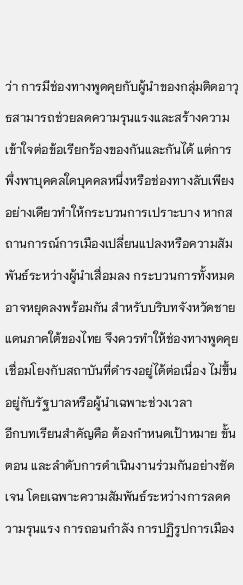ว่า การมีช่องทางพูดคุยกับผู้นำของกลุ่มติดอาวุธสามารถช่วยลดความรุนแรงและสร้างความเข้าใจต่อข้อเรียกร้องของกันและกันได้ แต่การพึ่งพาบุคคลใดบุคคลหนึ่งหรือช่องทางลับเพียงอย่างเดียวทำให้กระบวนการเปราะบาง หากสถานการณ์การเมืองเปลี่ยนแปลงหรือความสัมพันธ์ระหว่างผู้นำเสื่อมลง กระบวนการทั้งหมดอาจหยุดลงพร้อมกัน สำหรับบริบทจังหวัดชายแดนภาคใต้ของไทย จึงควรทำให้ช่องทางพูดคุยเชื่อมโยงกับสถาบันที่ดำรงอยู่ได้ต่อเนื่อง ไม่ขึ้นอยู่กับรัฐบาลหรือผู้นำเฉพาะช่วงเวลา
อีกบทเรียนสำคัญคือ ต้องกำหนดเป้าหมาย ขั้นตอน และลำดับการดำเนินงานร่วมกันอย่างชัดเจน โดยเฉพาะความสัมพันธ์ระหว่างการลดความรุนแรง การถอนกำลัง การปฏิรูปการเมือง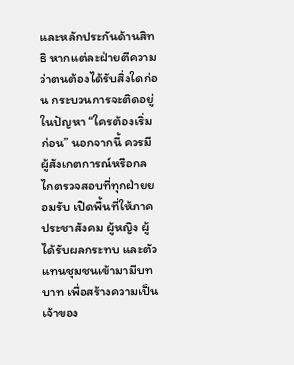และหลักประกันด้านสิทธิ หากแต่ละฝ่ายตีความว่าตนต้องได้รับสิ่งใดก่อน กระบวนการจะติดอยู่ในปัญหา “ใครต้องเริ่มก่อน” นอกจากนี้ ควรมีผู้สังเกตการณ์หรือกลไกตรวจสอบที่ทุกฝ่ายยอมรับ เปิดพื้นที่ให้ภาคประชาสังคม ผู้หญิง ผู้ได้รับผลกระทบ และตัวแทนชุมชนเข้ามามีบทบาท เพื่อสร้างความเป็นเจ้าของ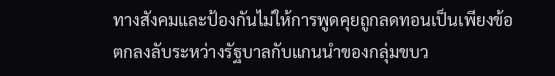ทางสังคมและป้องกันไม่ให้การพูดคุยถูกลดทอนเป็นเพียงข้อตกลงลับระหว่างรัฐบาลกับแกนนำของกลุ่มขบว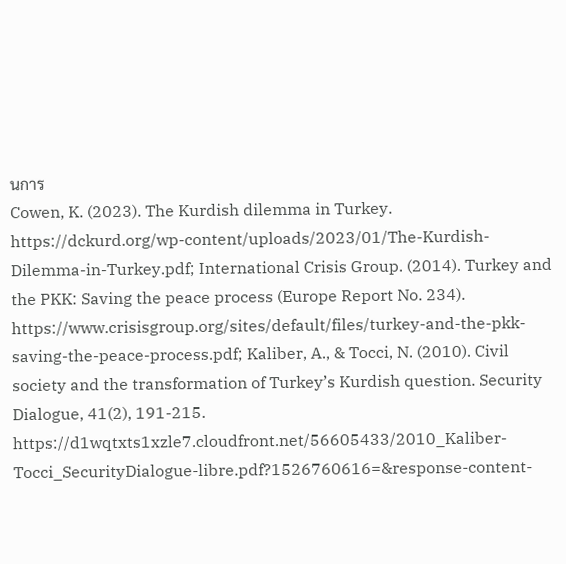นการ
Cowen, K. (2023). The Kurdish dilemma in Turkey. https://dckurd.org/wp-content/uploads/2023/01/The-Kurdish-Dilemma-in-Turkey.pdf; International Crisis Group. (2014). Turkey and the PKK: Saving the peace process (Europe Report No. 234). https://www.crisisgroup.org/sites/default/files/turkey-and-the-pkk-saving-the-peace-process.pdf; Kaliber, A., & Tocci, N. (2010). Civil society and the transformation of Turkey’s Kurdish question. Security Dialogue, 41(2), 191-215. https://d1wqtxts1xzle7.cloudfront.net/56605433/2010_Kaliber-Tocci_SecurityDialogue-libre.pdf?1526760616=&response-content-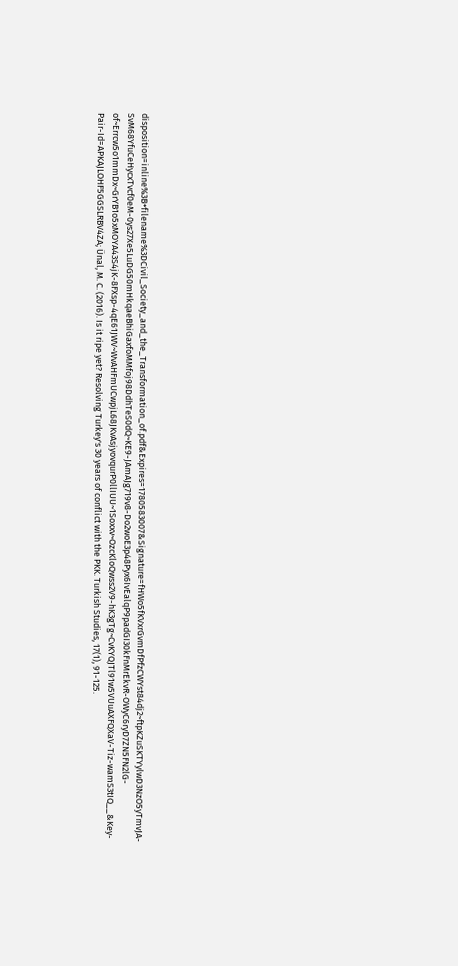disposition=inline%3B+filename%3DCivil_Society_and_the_Transformation_of.pdf&Expires=1780583007&Signature=fHWo5fKVxrGvmDfPfzCWYst84dj2~ftpKZuSKTYylwD3NzO5yTmvJA-SvM68YfuCeHycxTvcf0eM-0ys27Xe5LuDG50mHkqaeBhiGaxfoMMfoj98DdhTeS0dQ~KE9-JAmAJg719v8-Do2woE3p48Pyx6IvEalqP9padGI30kFnMrEkvR-OWyC6ryD7ZN5FN2lG-of~Errcw5o1mmDx~GrYB1o5xMOYA43S4jK-8FXsp-4qE61JWV~WvAHFmUCwpjL68JKvAsjyovqurP0llIUU~1Soxxv~OzcKloQwss2V9-hK3gTg~CvKYQJTl91w5VUuAXFQXaV-Tiz-wamS3tIQ__&Key-Pair-Id=APKAJLOHF5GGSLRBV4ZA; Ünal, M. C. (2016). Is it ripe yet? Resolving Turkey's 30 years of conflict with the PKK. Turkish Studies, 17(1), 91-125.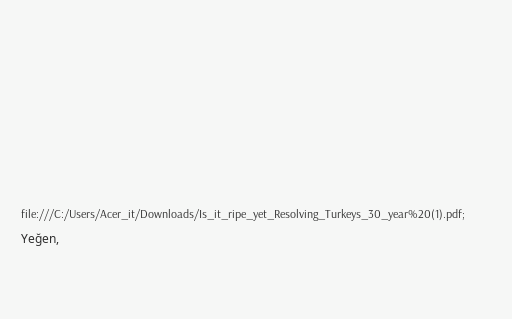file:///C:/Users/Acer_it/Downloads/Is_it_ripe_yet_Resolving_Turkeys_30_year%20(1).pdf; Yeğen,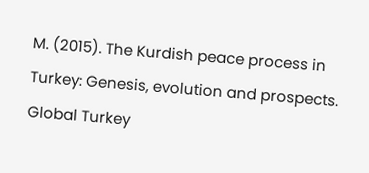M. (2015). The Kurdish peace process in Turkey: Genesis, evolution and prospects. Global Turkey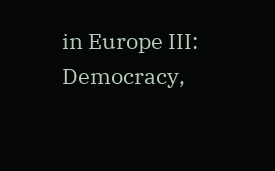in Europe III: Democracy,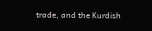trade, and the Kurdish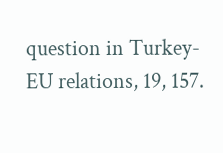question in Turkey-EU relations, 19, 157.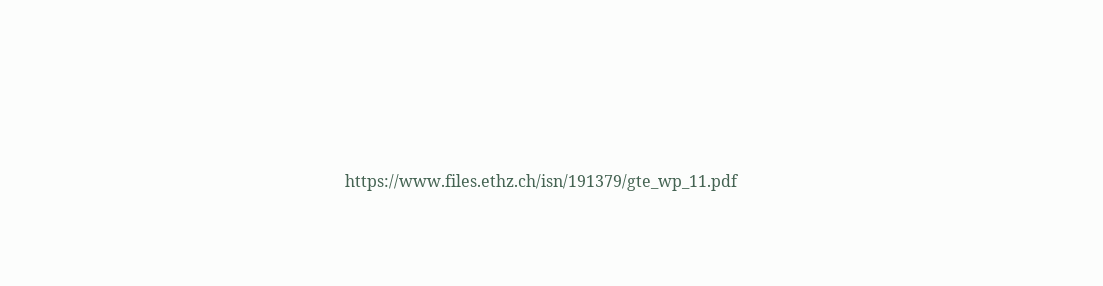https://www.files.ethz.ch/isn/191379/gte_wp_11.pdf